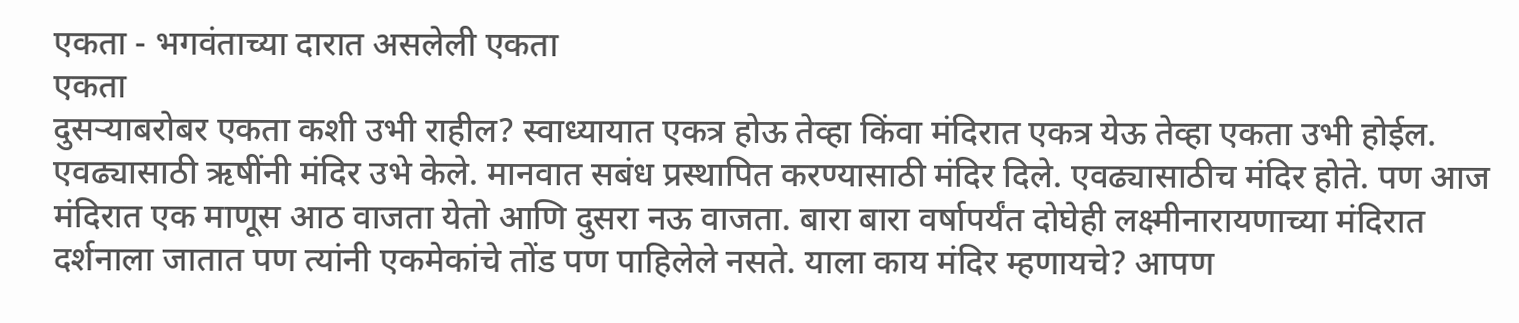एकता - भगवंताच्या दारात असलेली एकता
एकता
दुसऱ्याबरोबर एकता कशी उभी राहील? स्वाध्यायात एकत्र होऊ तेव्हा किंवा मंदिरात एकत्र येऊ तेव्हा एकता उभी होईल. एवढ्यासाठी ऋषींनी मंदिर उभे केले. मानवात सबंध प्रस्थापित करण्यासाठी मंदिर दिले. एवढ्यासाठीच मंदिर होते. पण आज मंदिरात एक माणूस आठ वाजता येतो आणि दुसरा नऊ वाजता. बारा बारा वर्षापर्यंत दोघेही लक्ष्मीनारायणाच्या मंदिरात दर्शनाला जातात पण त्यांनी एकमेकांचे तोंड पण पाहिलेले नसते. याला काय मंदिर म्हणायचे? आपण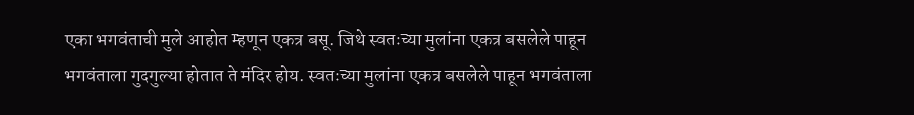एका भगवंताची मुले आहोत म्हणून एकत्र बसू. जिथे स्वतःच्या मुलांना एकत्र बसलेले पाहून भगवंताला गुदगुल्या होतात ते मंदिर होय. स्वतःच्या मुलांना एकत्र बसलेले पाहून भगवंताला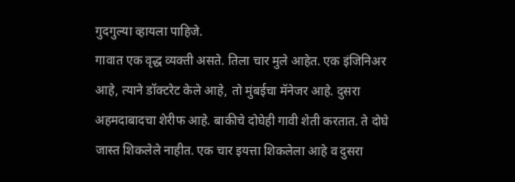गुदगुल्या व्हायला पाहिजे.
गावात एक वृद्ध व्यक्ती असते. तिला चार मुले आहेत. एक इंजिनिअर आहे, त्याने डॉक्टरेट केले आहे, तो मुंबईचा मॅनेजर आहे. दुसरा अहमदाबादचा शेरीफ आहे. बाकीचे दोघेही गावी शेती करतात. ते दोघे जास्त शिकलेले नाहीत. एक चार इयत्ता शिकलेला आहे व दुसरा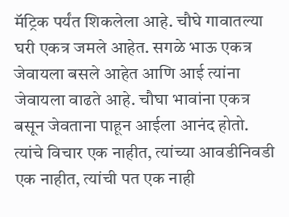मॅट्रिक पर्यंत शिकलेला आहे. चौघे गावातल्या घरी एकत्र जमले आहेत. सगळे भाऊ एकत्र जेवायला बसले आहेत आणि आई त्यांना जेवायला वाढते आहे. चौघा भावांना एकत्र बसून जेवताना पाहून आईला आनंद होतो. त्यांचे विचार एक नाहीत, त्यांच्या आवडीनिवडी एक नाहीत, त्यांची पत एक नाही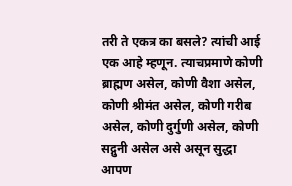तरी ते एकत्र का बसले? त्यांची आई एक आहे म्हणून. त्याचप्रमाणे कोणी ब्राह्मण असेल, कोणी वैशा असेल, कोणी श्रीमंत असेल, कोणी गरीब असेल, कोणी दुर्गुणी असेल, कोणी सद्गुनी असेल असे असून सुद्धा आपण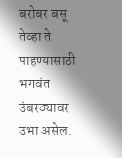बरोबर बसू तेव्हा ते पाहण्यासाठी भगवंत उंबरठ्यावर उभा असेल.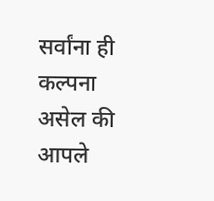सर्वांना ही कल्पना असेल की आपले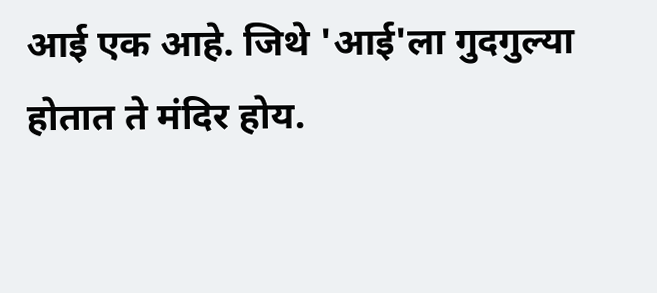आई एक आहे. जिथे 'आई'ला गुदगुल्या होतात ते मंदिर होय.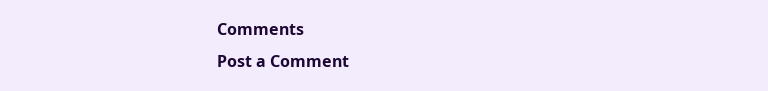Comments
Post a Comment